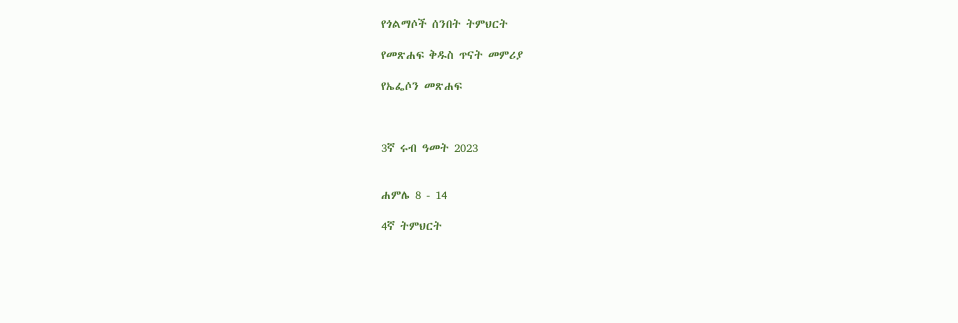የጎልማሶች ሰንበት ትምህርት

የመጽሐፍ ቅዱስ ጥናት መምሪያ

የኤፌሶን መጽሐፍ



3ኛ ሩብ ዓመት 2023


ሐምሌ 8 - 14

4ኛ ትምህርት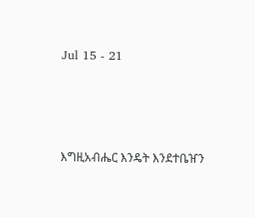Jul 15 - 21




እግዚአብሔር እንዴት እንደተቤዠን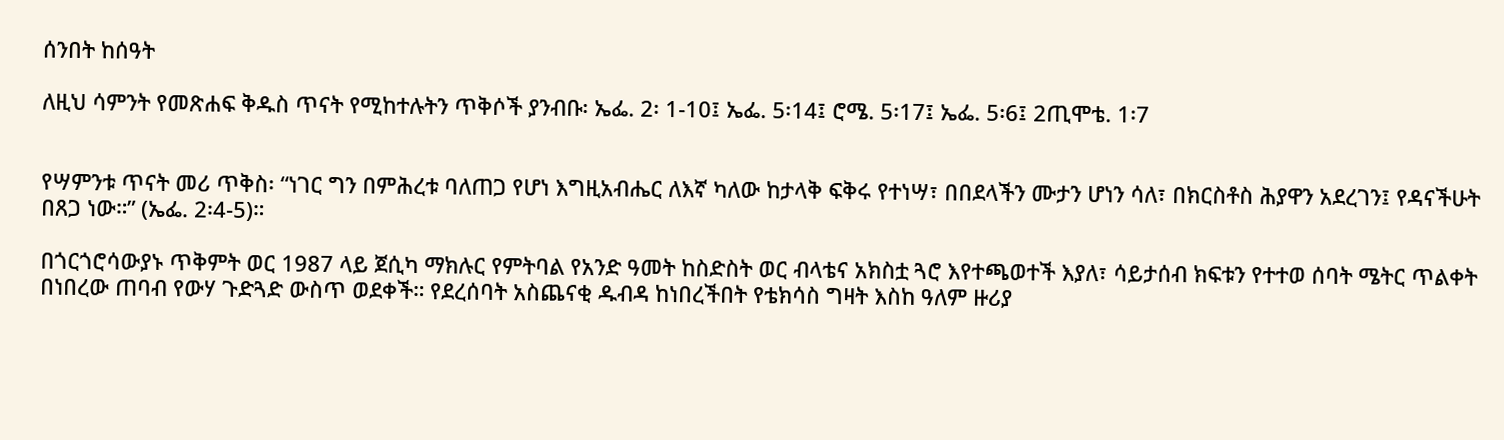ሰንበት ከሰዓት

ለዚህ ሳምንት የመጽሐፍ ቅዱስ ጥናት የሚከተሉትን ጥቅሶች ያንብቡ፡ ኤፌ. 2፡ 1-10፤ ኤፌ. 5፡14፤ ሮሜ. 5፡17፤ ኤፌ. 5፡6፤ 2ጢሞቴ. 1፡7


የሣምንቱ ጥናት መሪ ጥቅስ፡ “ነገር ግን በምሕረቱ ባለጠጋ የሆነ እግዚአብሔር ለእኛ ካለው ከታላቅ ፍቅሩ የተነሣ፣ በበደላችን ሙታን ሆነን ሳለ፣ በክርስቶስ ሕያዋን አደረገን፤ የዳናችሁት በጸጋ ነው።” (ኤፌ. 2፡4-5)።

በጎርጎሮሳውያኑ ጥቅምት ወር 1987 ላይ ጀሲካ ማክሉር የምትባል የአንድ ዓመት ከስድስት ወር ብላቴና አክስቷ ጓሮ እየተጫወተች እያለ፣ ሳይታሰብ ክፍቱን የተተወ ሰባት ሜትር ጥልቀት በነበረው ጠባብ የውሃ ጉድጓድ ውስጥ ወደቀች። የደረሰባት አስጨናቂ ዱብዳ ከነበረችበት የቴክሳስ ግዛት እስከ ዓለም ዙሪያ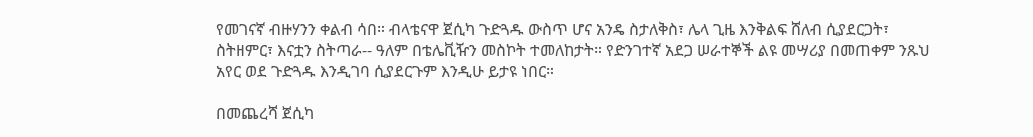የመገናኛ ብዙሃንን ቀልብ ሳበ። ብላቴናዋ ጀሲካ ጉድጓዱ ውስጥ ሆና አንዴ ስታለቅስ፣ ሌላ ጊዜ እንቅልፍ ሸለብ ሲያደርጋት፣ ስትዘምር፣ እናቷን ስትጣራ-- ዓለም በቴሌቪዥን መስኮት ተመለከታት። የድንገተኛ አደጋ ሠራተኞች ልዩ መሣሪያ በመጠቀም ንጹህ አየር ወደ ጉድጓዱ እንዲገባ ሲያደርጉም እንዲሁ ይታዩ ነበር።

በመጨረሻ ጀሲካ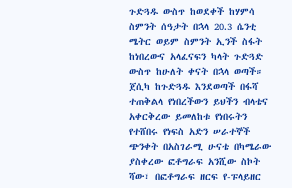ጉድጓዱ ውስጥ ከወደቀች ከሃምሳ ስምንት ሰዓታት በኋላ 20.3 ሴንቲ ሜትር ወይም ስምንት ኢንች ስፋት ከነበረውና አላፈናፍን ካላት ጉድጓድ ውስጥ ከሁለት ቀናት በኋላ ወጣች። ጀሲካ ከጉድጓዱ እንደወጣች በፋሻ ተጠቅልላ የነበረችውን ይህችን ብላቴና አቀርቅረው ይመለከቱ የነበሩትን የተሸበሩ የነፍስ አድን ሠራተኞች ጭንቀት በአስገራሚ ሁናቴ በካሜራው ያስቀረው ፎቶግራፍ አንሺው ስኮት ሻው፣ በፎቶግራፍ ዘርፍ የ-ፑላይዘር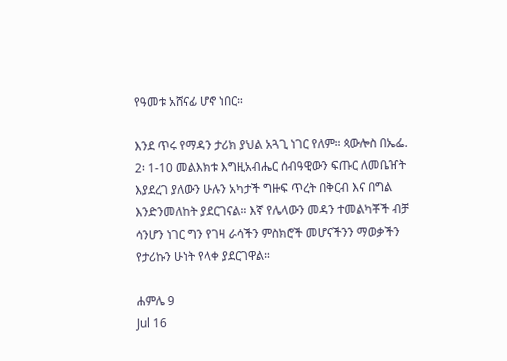የዓመቱ አሸናፊ ሆኖ ነበር።

እንደ ጥሩ የማዳን ታሪክ ያህል አጓጊ ነገር የለም። ጳውሎስ በኤፌ. 2፡ 1-10 መልእክቱ እግዚአብሔር ሰብዓዊውን ፍጡር ለመቤዠት እያደረገ ያለውን ሁሉን አካታች ግዙፍ ጥረት በቅርብ እና በግል እንድንመለከት ያደርገናል። እኛ የሌላውን መዳን ተመልካቾች ብቻ ሳንሆን ነገር ግን የገዛ ራሳችን ምስክሮች መሆናችንን ማወቃችን የታሪኩን ሁነት የላቀ ያደርገዋል።

ሐምሌ 9
Jul 16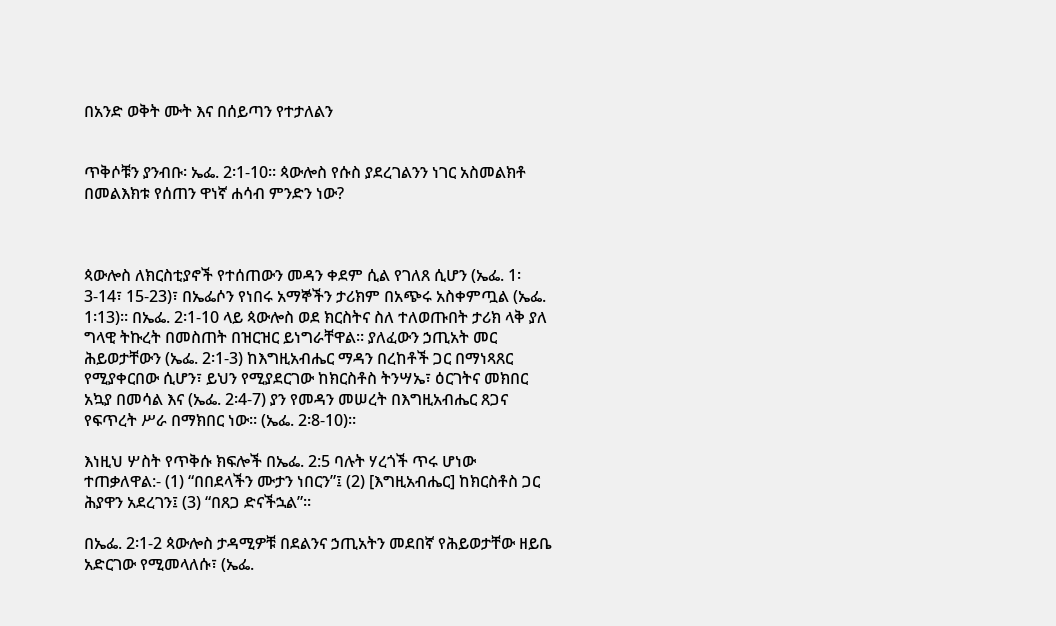በአንድ ወቅት ሙት እና በሰይጣን የተታለልን


ጥቅሶቹን ያንብቡ፡ ኤፌ. 2፡1-10። ጳውሎስ የሱስ ያደረገልንን ነገር አስመልክቶ በመልእክቱ የሰጠን ዋነኛ ሐሳብ ምንድን ነው?



ጳውሎስ ለክርስቲያኖች የተሰጠውን መዳን ቀደም ሲል የገለጸ ሲሆን (ኤፌ. 1፡3-14፣ 15-23)፣ በኤፌሶን የነበሩ አማኞችን ታሪክም በአጭሩ አስቀምጧል (ኤፌ. 1፡13)። በኤፌ. 2፡1-10 ላይ ጳውሎስ ወደ ክርስትና ስለ ተለወጡበት ታሪክ ላቅ ያለ ግላዊ ትኩረት በመስጠት በዝርዝር ይነግራቸዋል። ያለፈውን ኃጢአት መር ሕይወታቸውን (ኤፌ. 2፡1-3) ከእግዚአብሔር ማዳን በረከቶች ጋር በማነጻጸር የሚያቀርበው ሲሆን፣ ይህን የሚያደርገው ከክርስቶስ ትንሣኤ፣ ዕርገትና መክበር አኳያ በመሳል እና (ኤፌ. 2፡4-7) ያን የመዳን መሠረት በእግዚአብሔር ጸጋና የፍጥረት ሥራ በማክበር ነው። (ኤፌ. 2፡8-10)።

እነዚህ ሦስት የጥቅሱ ክፍሎች በኤፌ. 2:5 ባሉት ሃረጎች ጥሩ ሆነው ተጠቃለዋል:- (1) “በበደላችን ሙታን ነበርን”፤ (2) [እግዚአብሔር] ከክርስቶስ ጋር ሕያዋን አደረገን፤ (3) “በጸጋ ድናችኋል”።

በኤፌ. 2፡1-2 ጳውሎስ ታዳሚዎቹ በደልንና ኃጢአትን መደበኛ የሕይወታቸው ዘይቤ አድርገው የሚመላለሱ፣ (ኤፌ.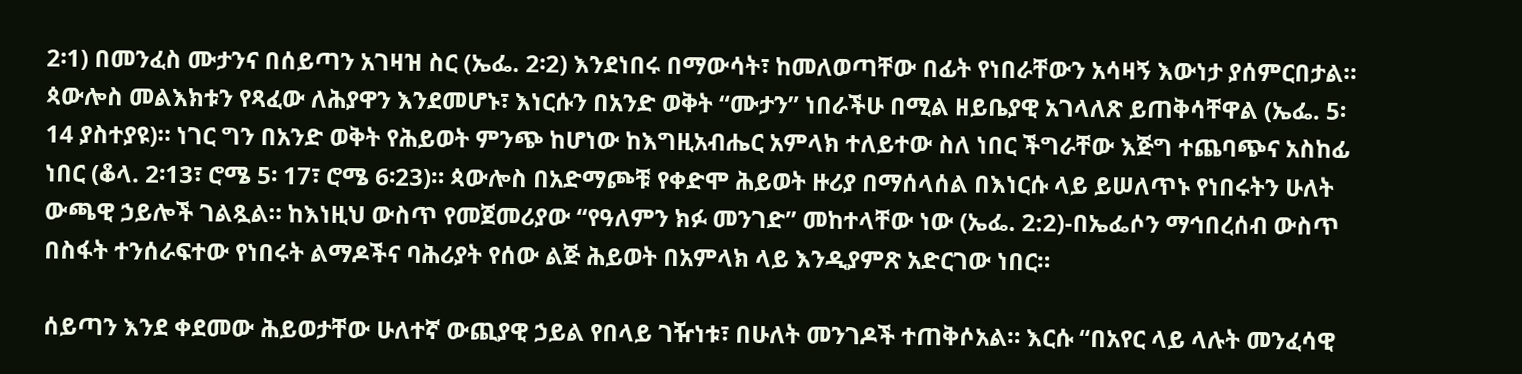2፡1) በመንፈስ ሙታንና በሰይጣን አገዛዝ ስር (ኤፌ. 2፡2) እንደነበሩ በማውሳት፣ ከመለወጣቸው በፊት የነበራቸውን አሳዛኝ እውነታ ያሰምርበታል። ጳውሎስ መልእክቱን የጻፈው ለሕያዋን እንደመሆኑ፣ እነርሱን በአንድ ወቅት “ሙታን” ነበራችሁ በሚል ዘይቤያዊ አገላለጽ ይጠቅሳቸዋል (ኤፌ. 5፡14 ያስተያዩ)። ነገር ግን በአንድ ወቅት የሕይወት ምንጭ ከሆነው ከእግዚአብሔር አምላክ ተለይተው ስለ ነበር ችግራቸው እጅግ ተጨባጭና አስከፊ ነበር (ቆላ. 2፡13፣ ሮሜ 5፡ 17፣ ሮሜ 6፡23)። ጳውሎስ በአድማጮቹ የቀድሞ ሕይወት ዙሪያ በማሰላሰል በእነርሱ ላይ ይሠለጥኑ የነበሩትን ሁለት ውጫዊ ኃይሎች ገልጿል። ከእነዚህ ውስጥ የመጀመሪያው “የዓለምን ክፉ መንገድ” መከተላቸው ነው (ኤፌ. 2:2)-በኤፌሶን ማኅበረሰብ ውስጥ በስፋት ተንሰራፍተው የነበሩት ልማዶችና ባሕሪያት የሰው ልጅ ሕይወት በአምላክ ላይ እንዲያምጽ አድርገው ነበር።

ሰይጣን እንደ ቀደመው ሕይወታቸው ሁለተኛ ውጪያዊ ኃይል የበላይ ገዥነቱ፣ በሁለት መንገዶች ተጠቅሶአል። እርሱ “በአየር ላይ ላሉት መንፈሳዊ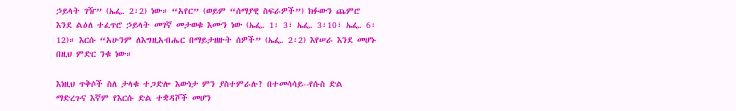ኃይላት ገዥ” (ኤፌ. 2፡2) ነው። “አየር” (ወይም “ሰማያዊ ስፍራዎች”) ክፉውን ጨምሮ እንደ ልዕለ ተፈጥሮ ኃይላት መገኛ መታወቁ እሙን ነው (ኤፌ. 1፡ 3፣ ኤፌ. 3፡10፣ ኤፌ. 6፡12)። እርሱ “አሁንም ለእግዚአብሔር በማይታዘዙት ሰዎች” (ኤፌ. 2፡2) እየሠራ እንደ መሆኑ በዚህ ምድር ንቁ ነው።

እነዚህ ጥቅሶች ስለ ታላቁ ተጋድሎ እውነታ ምን ያስተምራሉ? በተመሳሳይ--የሱስ ድል ማድረጉና እኛም የእርሱ ድል ተቋዳሾች መሆን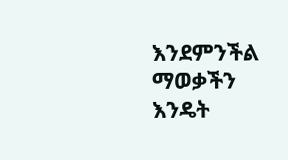እንደምንችል ማወቃችን እንዴት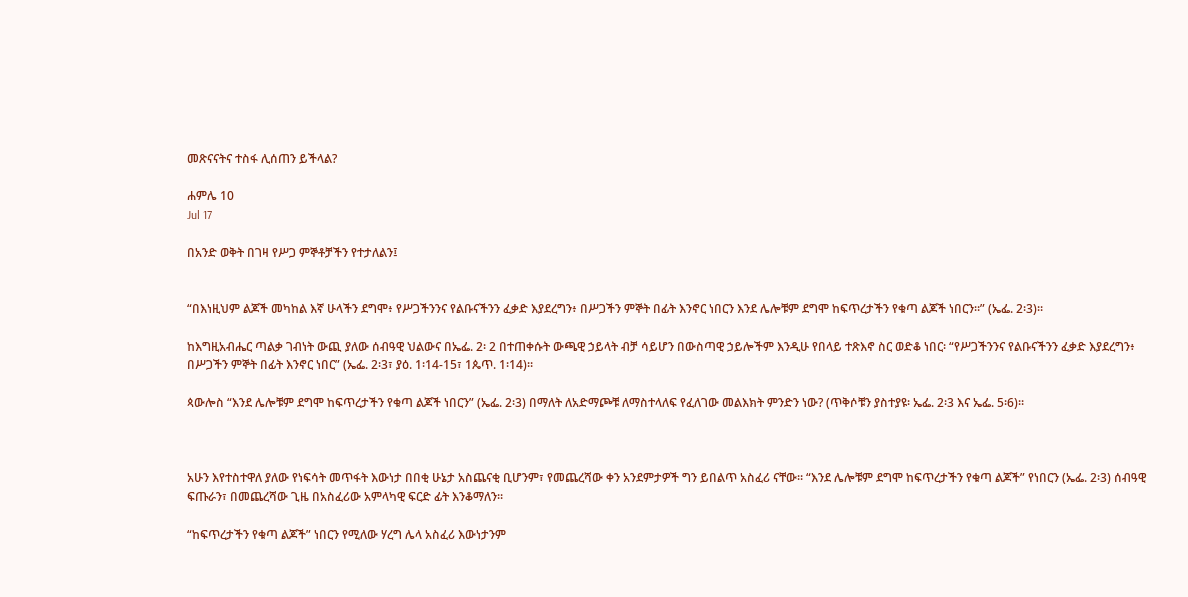መጽናናትና ተስፋ ሊሰጠን ይችላል?

ሐምሌ 10
Jul 17

በአንድ ወቅት በገዛ የሥጋ ምኞቶቻችን የተታለልን፤


“በእነዚህም ልጆች መካከል እኛ ሁላችን ደግሞ፥ የሥጋችንንና የልቡናችንን ፈቃድ እያደረግን፥ በሥጋችን ምኞት በፊት እንኖር ነበርን እንደ ሌሎቹም ደግሞ ከፍጥረታችን የቁጣ ልጆች ነበርን።” (ኤፌ. 2፡3)።

ከእግዚአብሔር ጣልቃ ገብነት ውጪ ያለው ሰብዓዊ ህልውና በኤፌ. 2፡ 2 በተጠቀሱት ውጫዊ ኃይላት ብቻ ሳይሆን በውስጣዊ ኃይሎችም እንዲሁ የበላይ ተጽእኖ ስር ወድቆ ነበር፡ “የሥጋችንንና የልቡናችንን ፈቃድ እያደረግን፥ በሥጋችን ምኞት በፊት እንኖር ነበር” (ኤፌ. 2፡3፣ ያዕ. 1፡14-15፣ 1ጴጥ. 1፡14)።

ጳውሎስ “እንደ ሌሎቹም ደግሞ ከፍጥረታችን የቁጣ ልጆች ነበርን” (ኤፌ. 2፡3) በማለት ለአድማጮቹ ለማስተላለፍ የፈለገው መልእክት ምንድን ነው? (ጥቅሶቹን ያስተያዩ፡ ኤፌ. 2፡3 እና ኤፌ. 5፡6)።



አሁን እየተስተዋለ ያለው የነፍሳት መጥፋት እውነታ በበቂ ሁኔታ አስጨናቂ ቢሆንም፣ የመጨረሻው ቀን አንደምታዎች ግን ይበልጥ አስፈሪ ናቸው። “እንደ ሌሎቹም ደግሞ ከፍጥረታችን የቁጣ ልጆች” የነበርን (ኤፌ. 2፡3) ሰብዓዊ ፍጡራን፣ በመጨረሻው ጊዜ በአስፈሪው አምላካዊ ፍርድ ፊት እንቆማለን።

“ከፍጥረታችን የቁጣ ልጆች” ነበርን የሚለው ሃረግ ሌላ አስፈሪ እውነታንም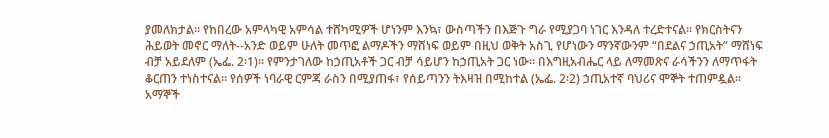ያመለክታል። የከበረው አምላካዊ አምሳል ተሸካሚዎች ሆነንም እንኳ፣ ውስጣችን በእጅጉ ግራ የሚያጋባ ነገር እንዳለ ተረድተናል። የክርስትናን ሕይወት መኖር ማለት--አንድ ወይም ሁለት መጥፎ ልማዶችን ማሸነፍ ወይም በዚህ ወቅት አስጊ የሆነውን ማንኛውንም “በደልና ኃጢአት” ማሸነፍ ብቻ አይደለም (ኤፌ. 2፡1)። የምንታገለው ከኃጢአቶች ጋር ብቻ ሳይሆን ከኃጢአት ጋር ነው። በእግዚአብሔር ላይ ለማመጽና ራሳችንን ለማጥፋት ቆርጠን ተነስተናል። የሰዎች ነባራዊ ርምጃ ራስን በሚያጠፋ፣ የሰይጣንን ትእዛዝ በሚከተል (ኤፌ. 2፡2) ኃጢአተኛ ባህሪና ሞኞት ተጠምዷል። አማኞች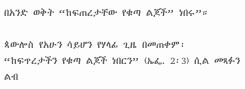በአንድ ወቅት “ከፍጠረታቸው የቁጣ ልጆች” ነበሩ”።

ጳውሎስ የአሁን ሳይሆን የሃላፊ ጊዜ በመጠቀም፡ “ከፍጥረታችን የቁጣ ልጆች ነበርን” (ኤፌ. 2፡3) ሲል መጻፉን ልብ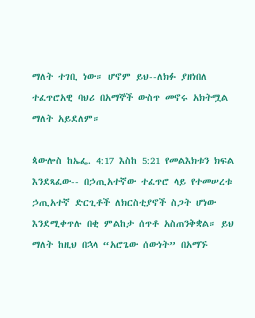ማለት ተገቢ ነው። ሆኖም ይህ--ለክፉ ያዘነበለ ተፈጥሮአዊ ባህሪ በአማኞች ውስጥ መኖሩ አክትሟል ማለት አይደለም።

ጳውሎስ ከኤፌ. 4:17 እስከ 5:21 የመልእክቱን ክፍል እንደጻፈው-- በኃጢአተኛው ተፈጥሮ ላይ የተመሠረቱ ኃጢአተኛ ድርጊቶች ለክርስቲያኖች ስጋት ሆነው እንደሚቀጥሉ በቂ ምልከታ ሰጥቶ አስጠንቅቋል። ይህ ማለት ከዚህ በኋላ “አሮጌው ሰውነት” በአማኙ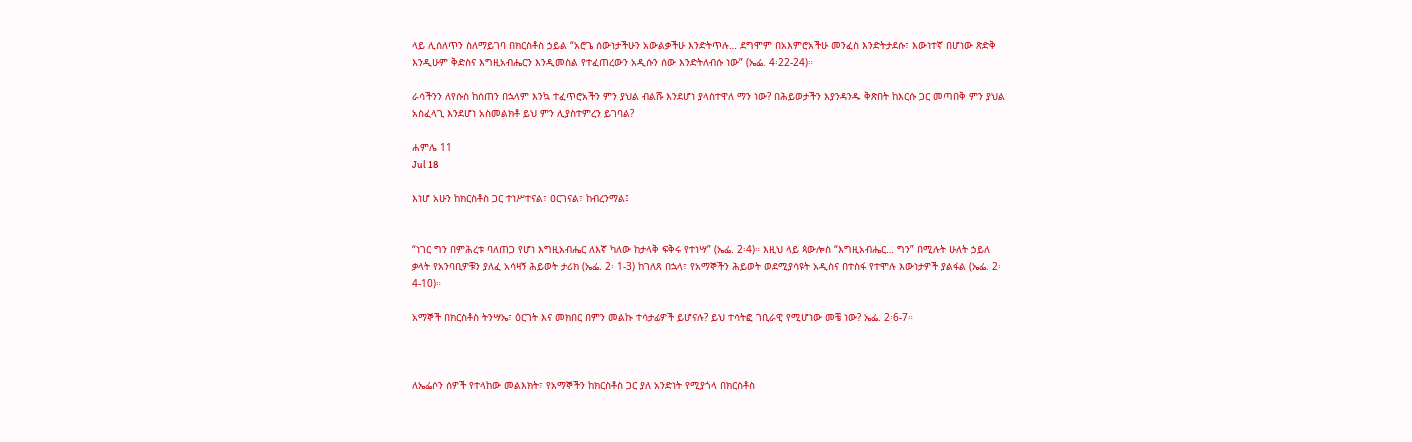ላይ ሊሰለጥን ስለማይገባ በክርስቶስ ኃይል “አሮጌ ሰውነታችሁን አውልቃችሁ እንድትጥሉ… ደግሞም በአእምሮአችሁ መንፈስ እንድትታደሱ፣ እውነተኛ በሆነው ጽድቅ እንዲሁም ቅድስና እግዚአብሔርን እንዲመስል የተፈጠረውን አዲሱን ሰው እንድትለብሱ ነው” (ኤፌ. 4፡22-24)።

ራሳችንን ለየሱስ ከሰጠን በኋላም እንኳ ተፈጥሮአችን ምን ያህል ብልሹ እንደሆነ ያላስተዋለ ማን ነው? በሕይወታችን እያንዳንዱ ቅጽበት ከእርሱ ጋር መጣበቅ ምን ያህል አስፈላጊ እንደሆነ አስመልክቶ ይህ ምን ሊያስተምረን ይገባል?

ሐምሌ 11
Jul 18

እነሆ አሁን ከክርስቶስ ጋር ተነሥተናል፣ ዐርገናል፣ ከብረንማል፤


“ነገር ግን በምሕረቱ ባለጠጋ የሆነ እግዚአብሔር ለእኛ ካለው ከታላቅ ፍቅሩ የተነሣ” (ኤፌ. 2፡4)። እዚህ ላይ ጳውሎስ “እግዚአብሔር… ግን” በሚሉት ሁለት ኃይለ ቃላት የአንባቢዎቹን ያለፈ አሳዛኝ ሕይወት ታሪክ (ኤፌ. 2፡ 1-3) ከገለጸ በኋላ፣ የአማኞችን ሕይወት ወደሚያሳዩት አዲስና በተስፋ የተሞሉ እውነታዎች ያልፋል (ኤፌ. 2፡4-10)።

አማኞች በክርስቶስ ትንሣኤ፣ ዕርገት እና መክበር በምን መልኩ ተሳታፊዎች ይሆናሉ? ይህ ተሳትፎ ገቢራዊ የሚሆነው መቼ ነው? ኤፌ. 2፡6-7።



ለኤፌሶን ሰዎች የተላከው መልእክት፣ የአማኞችን ከክርስቶስ ጋር ያለ አንድነት የሚያጎላ በክርስቶስ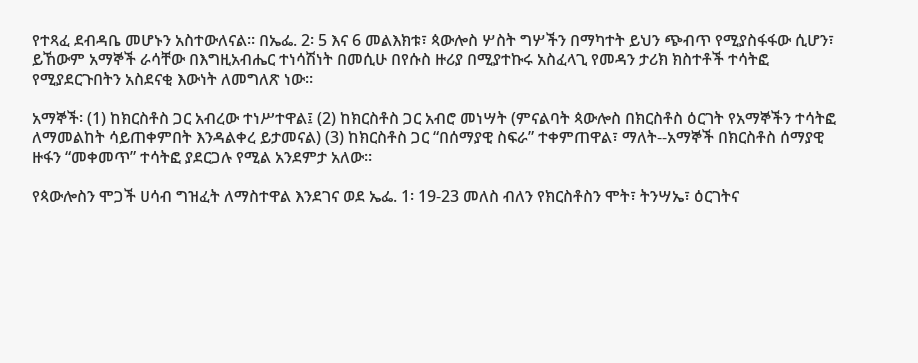የተጻፈ ደብዳቤ መሆኑን አስተውለናል። በኤፌ. 2፡ 5 እና 6 መልእክቱ፣ ጳውሎስ ሦስት ግሦችን በማካተት ይህን ጭብጥ የሚያስፋፋው ሲሆን፣ ይኸውም አማኞች ራሳቸው በእግዚአብሔር ተነሳሽነት በመሲሁ በየሱስ ዙሪያ በሚያተኩሩ አስፈላጊ የመዳን ታሪክ ክስተቶች ተሳትፎ የሚያደርጉበትን አስደናቂ እውነት ለመግለጽ ነው።

አማኞች፡ (1) ከክርስቶስ ጋር አብረው ተነሥተዋል፤ (2) ከክርስቶስ ጋር አብሮ መነሣት (ምናልባት ጳውሎስ በክርስቶስ ዕርገት የአማኞችን ተሳትፎ ለማመልከት ሳይጠቀምበት እንዳልቀረ ይታመናል) (3) ከክርስቶስ ጋር “በሰማያዊ ስፍራ” ተቀምጠዋል፣ ማለት--አማኞች በክርስቶስ ሰማያዊ ዙፋን “መቀመጥ” ተሳትፎ ያደርጋሉ የሚል አንደምታ አለው።

የጳውሎስን ሞጋች ሀሳብ ግዝፈት ለማስተዋል እንደገና ወደ ኤፌ. 1፡ 19-23 መለስ ብለን የክርስቶስን ሞት፣ ትንሣኤ፣ ዕርገትና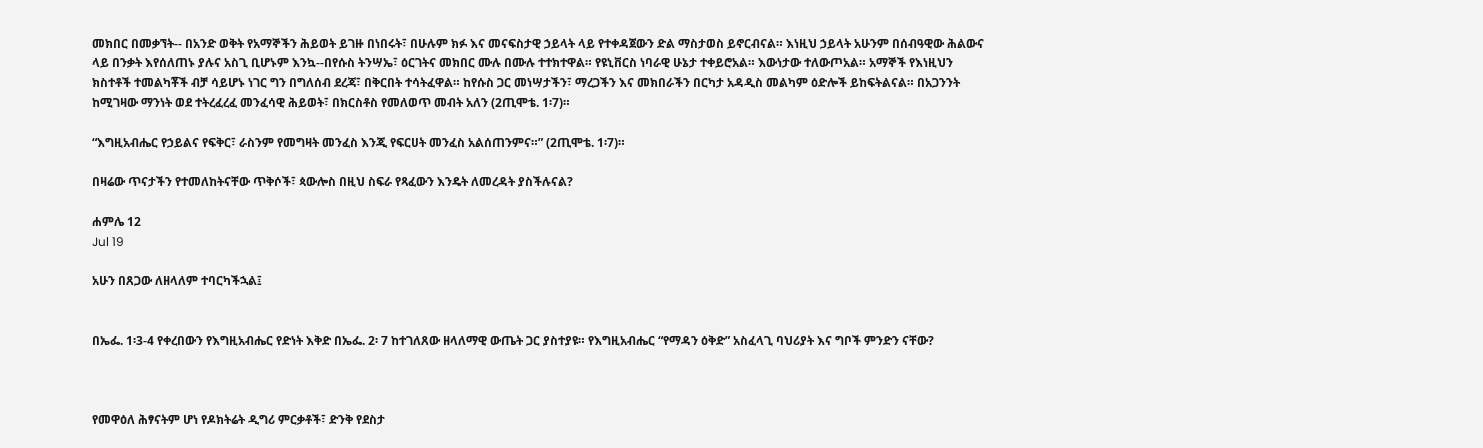መክበር በመቃኘት-- በአንድ ወቅት የአማኞችን ሕይወት ይገዙ በነበሩት፣ በሁሉም ክፉ እና መናፍስታዊ ኃይላት ላይ የተቀዳጀውን ድል ማስታወስ ይኖርብናል። እነዚህ ኃይላት አሁንም በሰብዓዊው ሕልውና ላይ በንቃት እየሰለጠኑ ያሉና አስጊ ቢሆኑም እንኳ--በየሱስ ትንሣኤ፣ ዕርገትና መክበር ሙሉ በሙሉ ተተክተዋል። የዩኒቨርስ ነባራዊ ሁኔታ ተቀይሮአል። እውነታው ተለውጦአል። አማኞች የእነዚህን ክስተቶች ተመልካቾች ብቻ ሳይሆኑ ነገር ግን በግለሰብ ደረጃ፣ በቅርበት ተሳትፈዋል። ከየሱስ ጋር መነሣታችን፣ ማረጋችን እና መክበራችን በርካታ አዳዲስ መልካም ዕድሎች ይከፍትልናል። በአጋንንት ከሚገዛው ማንነት ወደ ተትረፈረፈ መንፈሳዊ ሕይወት፣ በክርስቶስ የመለወጥ መብት አለን (2ጢሞቴ. 1፡7)።

“እግዚአብሔር የኃይልና የፍቅር፣ ራስንም የመግዛት መንፈስ እንጂ የፍርሀት መንፈስ አልሰጠንምና።” (2ጢሞቴ. 1፡7)።

በዛሬው ጥናታችን የተመለከትናቸው ጥቅሶች፣ ጳውሎስ በዚህ ስፍራ የጻፈውን እንዴት ለመረዳት ያስችሉናል?

ሐምሌ 12
Jul 19

አሁን በጸጋው ለዘላለም ተባርካችኋል፤


በኤፌ. 1፡3-4 የቀረበውን የእግዚአብሔር የድነት እቅድ በኤፌ. 2፡ 7 ከተገለጸው ዘላለማዊ ውጤት ጋር ያስተያዩ። የእግዚአብሔር “የማዳን ዕቅድ” አስፈላጊ ባህሪያት እና ግቦች ምንድን ናቸው?



የመዋዕለ ሕፃናትም ሆነ የዶክትሬት ዲግሪ ምርቃቶች፣ ድንቅ የደስታ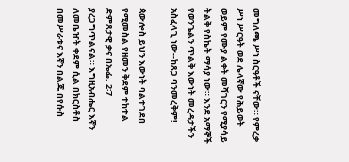መግለጫ ሥነ ስርዓቶች ናቸው። የምረቃ ሥነ ሥርዓት ወደ ሌላኛው የሕይወት ወይም የሙያ ልቀት መሻገርን የሚያሳይ ትልቅ የስኬት ማሳያ ነው። እንደ አማኞች የወንጌልን ጥልቅ እውነት መረዳታችን አስፈላጊ ነው--ከጸጋ ባንመረቅም!

ጳውሎስ ይህን እውነት ባልተገደበ የሚመስል የዘመን ቅደም ተከተል ድምጸታዊ ቃና በኤፌ. 2፡7 ያረጋግጥልናል። እግዚአብሔር እኛን ለመቤዠት ቀደም ሲል በክርስቶስ በመሥራቱና እኛን በልጁ በየሱስ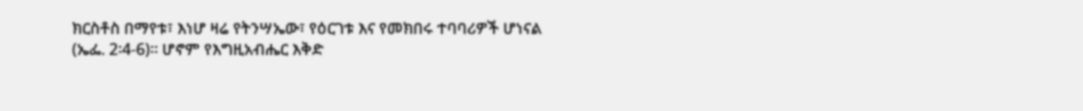ክርስቶስ በማየቱ፣ እነሆ ዛሬ የትንሣኤው፣ የዕርገቱ እና የመክበሩ ተባባሪዎች ሆነናል (ኤፌ. 2፡4-6)። ሆኖም የእግዚአብሔር እቅድ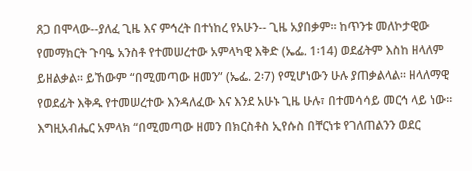ጸጋ በሞላው--ያለፈ ጊዜ እና ምኅረት በተነከረ የአሁን-- ጊዜ አያበቃም። ከጥንቱ መለኮታዊው የመማክርት ጉባዔ አንስቶ የተመሠረተው አምላካዊ እቅድ (ኤፌ. 1፡14) ወደፊትም እስከ ዘላለም ይዘልቃል። ይኸውም “በሚመጣው ዘመን” (ኤፌ. 2፡7) የሚሆነውን ሁሉ ያጠቃልላል። ዘላለማዊ የወደፊት እቅዱ የተመሠረተው እንዳለፈው እና እንደ አሁኑ ጊዜ ሁሉ፣ በተመሳሳይ መርኅ ላይ ነው። እግዚአብሔር አምላክ “በሚመጣው ዘመን በክርስቶስ ኢየሱስ በቸርነቱ የገለጠልንን ወደር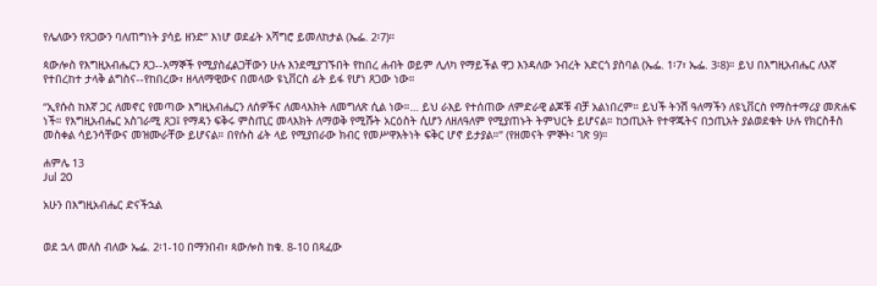የሌለውን የጸጋውን ባለጠግነት ያሳይ ዘንድ” እነሆ ወደፊት አሻግሮ ይመለከታል (ኤፌ. 2፡7)።

ጳውሎስ የእግዚአብሔርን ጸጋ--አማኞች የሚያስፈልጋቸውን ሁሉ እንደሚያገኙበት የከበረ ሐብት ወይም ሊለካ የማይችል ዋጋ እንዳለው ንብረት አድርጎ ያስባል (ኤፌ. 1፡7፣ ኤፌ. 3፡8)። ይህ በእግዚአብሔር ለእኛ የተበረከተ ታላቅ ልግስና--የከበረው፣ ዘላለማዊውና በመላው ዩኒቨርስ ፊት ይፋ የሆነ ጸጋው ነው።

“ኢየሱስ ከእኛ ጋር ለመኖር የመጣው እግዚአብሔርን ለሰዎችና ለመላእክት ለመግለጽ ሲል ነው።… ይህ ራእይ የተሰጠው ለምድራዊ ልጆቹ ብቻ አልነበረም። ይህች ትንሽ ዓለማችን ለዩኒቨርስ የማስተማሪያ መጽሐፍ ነች። የእግዚአብሔር አስገራሚ ጸጋ፤ የማዳን ፍቅሩ ምስጢር መላእክት ለማወቅ የሚሹት አርዕስት ሲሆን ለዘለዓለም የሚያጠኑት ትምህርት ይሆናል። ከኃጢአት የተዋጁትና በኃጢአት ያልወደቁት ሁሉ የክርስቶስ መስቀል ሳይንሳቸውና መዝሙራቸው ይሆናል። በየሱስ ፊት ላይ የሚያበራው ክብር የመሥዋእትነት ፍቅር ሆኖ ይታያል።” (የዘመናት ምኞት፡ ገጽ 9)።

ሐምሌ 13
Jul 20

አሁን በእግዚአብሔር ድናችኋል


ወደ ኋላ መለስ ብለው ኤፌ. 2፡1-10 በማንበብ፣ ጳውሎስ ከቁ. 8-10 በጻፈው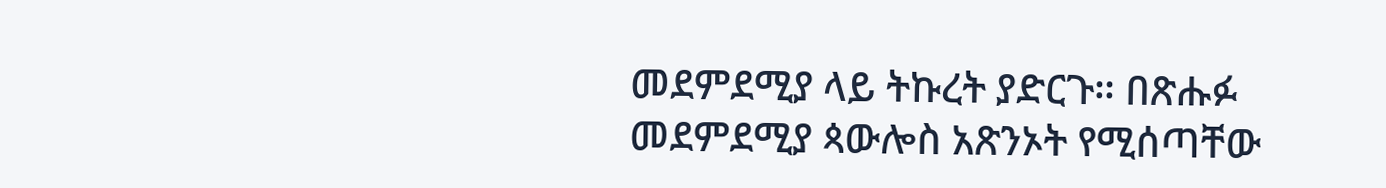መደምደሚያ ላይ ትኩረት ያድርጉ። በጽሑፉ መደምደሚያ ጳውሎስ አጽንኦት የሚሰጣቸው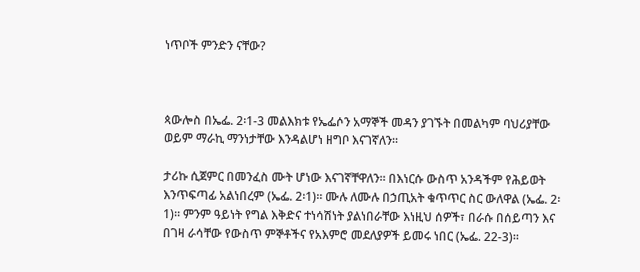ነጥቦች ምንድን ናቸው?



ጳውሎስ በኤፌ. 2፡1-3 መልእክቱ የኤፌሶን አማኞች መዳን ያገኙት በመልካም ባህሪያቸው ወይም ማራኪ ማንነታቸው እንዳልሆነ ዘግቦ እናገኛለን።

ታሪኩ ሲጀምር በመንፈስ ሙት ሆነው እናገኛቸዋለን። በእነርሱ ውስጥ አንዳችም የሕይወት እንጥፍጣፊ አልነበረም (ኤፌ. 2፡1)። ሙሉ ለሙሉ በኃጢአት ቁጥጥር ስር ውለዋል (ኤፌ. 2፡1)። ምንም ዓይነት የግል እቅድና ተነሳሽነት ያልነበራቸው እነዚህ ሰዎች፣ በራሱ በሰይጣን እና በገዛ ራሳቸው የውስጥ ምኞቶችና የአእምሮ መደለያዎች ይመሩ ነበር (ኤፌ. 22-3)።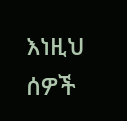እነዚህ ሰዎች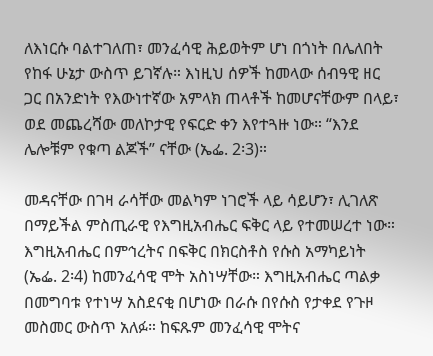ለእነርሱ ባልተገለጠ፣ መንፈሳዊ ሕይወትም ሆነ በጎነት በሌለበት የከፋ ሁኔታ ውስጥ ይገኛሉ። እነዚህ ሰዎች ከመላው ሰብዓዊ ዘር ጋር በአንድነት የእውነተኛው አምላክ ጠላቶች ከመሆናቸውም በላይ፣ ወደ መጨረሻው መለኮታዊ የፍርድ ቀን እየተጓዙ ነው። “እንደ ሌሎቹም የቁጣ ልጆች” ናቸው (ኤፌ. 2፡3)።

መዳናቸው በገዛ ራሳቸው መልካም ነገሮች ላይ ሳይሆን፣ ሊገለጽ በማይችል ምስጢራዊ የእግዚአብሔር ፍቅር ላይ የተመሠረተ ነው። እግዚአብሔር በምኅረትና በፍቅር በክርስቶስ የሱስ አማካይነት (ኤፌ. 2፡4) ከመንፈሳዊ ሞት አስነሣቸው። እግዚአብሔር ጣልቃ በመግባቱ የተነሣ አስደናቂ በሆነው በራሱ በየሱስ የታቀደ የጉዞ መስመር ውስጥ አለፉ። ከፍጹም መንፈሳዊ ሞትና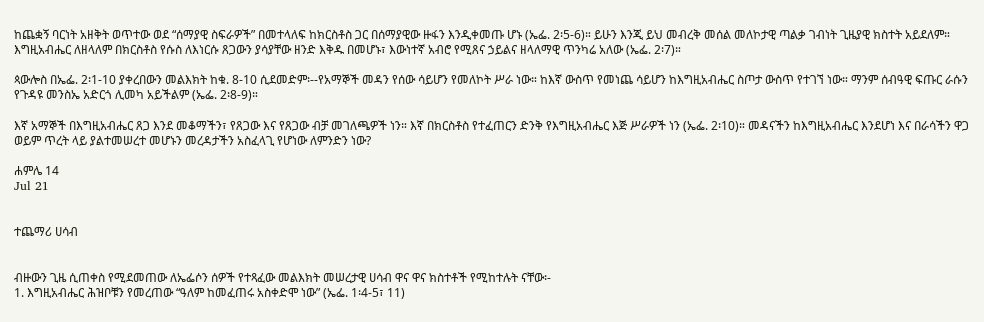ከጨቋኝ ባርነት አዘቅት ወጥተው ወደ “ሰማያዊ ስፍራዎች” በመተላለፍ ከክርስቶስ ጋር በሰማያዊው ዙፋን እንዲቀመጡ ሆኑ (ኤፌ. 2፡5-6)። ይሁን እንጂ ይህ መብረቅ መሰል መለኮታዊ ጣልቃ ገብነት ጊዜያዊ ክስተት አይደለም። እግዚአብሔር ለዘላለም በክርስቶስ የሱስ ለእነርሱ ጸጋውን ያሳያቸው ዘንድ እቅዱ በመሆኑ፣ እውነተኛ አብሮ የሚጸና ኃይልና ዘላለማዊ ጥንካሬ አለው (ኤፌ. 2፡7)።

ጳውሎስ በኤፌ. 2፡1-10 ያቀረበውን መልእክት ከቁ. 8-10 ሲደመድም፡--የአማኞች መዳን የሰው ሳይሆን የመለኮት ሥራ ነው። ከእኛ ውስጥ የመነጨ ሳይሆን ከእግዚአብሔር ስጦታ ውስጥ የተገኘ ነው። ማንም ሰብዓዊ ፍጡር ራሱን የጉዳዩ መንስኤ አድርጎ ሊመካ አይችልም (ኤፌ. 2፡8-9)።

እኛ አማኞች በእግዚአብሔር ጸጋ እንደ መቆማችን፣ የጸጋው እና የጸጋው ብቻ መገለጫዎች ነን። እኛ በክርስቶስ የተፈጠርን ድንቅ የእግዚአብሔር እጅ ሥራዎች ነን (ኤፌ. 2፡10)። መዳናችን ከእግዚአብሔር እንደሆነ እና በራሳችን ዋጋ ወይም ጥረት ላይ ያልተመሠረተ መሆኑን መረዳታችን አስፈላጊ የሆነው ለምንድን ነው?

ሐምሌ 14
Jul 21


ተጨማሪ ሀሳብ


ብዙውን ጊዜ ሲጠቀስ የሚደመጠው ለኤፌሶን ሰዎች የተጻፈው መልእክት መሠረታዊ ሀሳብ ዋና ዋና ክስተቶች የሚከተሉት ናቸው፡-
1. እግዚአብሔር ሕዝቦቹን የመረጠው “ዓለም ከመፈጠሩ አስቀድሞ ነው” (ኤፌ. 1፡4-5፣ 11)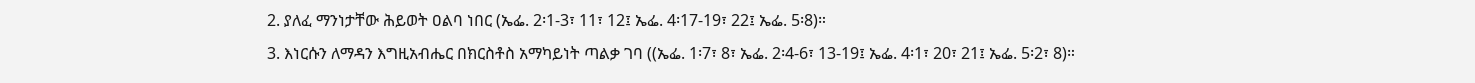2. ያለፈ ማንነታቸው ሕይወት ዐልባ ነበር (ኤፌ. 2፡1-3፣ 11፣ 12፤ ኤፌ. 4፡17-19፣ 22፤ ኤፌ. 5፡8)።
3. እነርሱን ለማዳን እግዚአብሔር በክርስቶስ አማካይነት ጣልቃ ገባ ((ኤፌ. 1፡7፣ 8፣ ኤፌ. 2፡4-6፣ 13-19፤ ኤፌ. 4፡1፣ 20፣ 21፤ ኤፌ. 5፡2፣ 8)።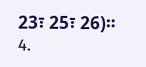23፣ 25፣ 26)።
4.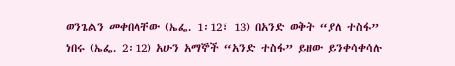ወንጌልን መቀበላቸው (ኤፌ. 1፡12፣ 13) በአንድ ወቅት “ያለ ተስፋ” ነበሩ (ኤፌ. 2፡12) አሁን አማኞች “አንድ ተስፋ” ይዘው ይንቀሳቀሳሉ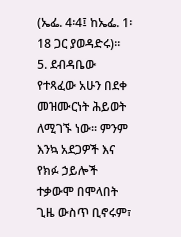(ኤፌ. 4፡4፤ ከኤፌ. 1፡18 ጋር ያወዳድሩ)።
5. ደብዳቤው የተጻፈው አሁን በደቀ መዝሙርነት ሕይወት ለሚገኙ ነው። ምንም እንኳ አደጋዎች እና የክፉ ኃይሎች ተቃውሞ በሞላበት ጊዜ ውስጥ ቢኖሩም፣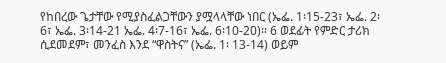የከበረው ጌታቸው የሚያስፈልጋቸውን ያሟላላቸው ነበር (ኤፌ. 1፡15-23፣ ኤፌ. 2፡6፣ ኤፌ. 3፡14-21 ኤፌ. 4፡7-16፣ ኤፌ. 6፡10-20)። 6 ወደፊት የምድር ታሪክ ሲደመደም፣ መንፈስ እንደ “ዋስትና” (ኤፌ. 1፡ 13-14) ወይም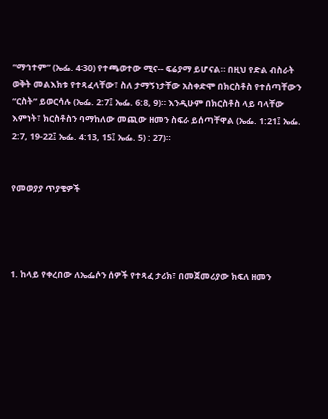“ማኅተም” (ኤፌ. 4፡30) የተጫወተው ሚና-- ፍሬያማ ይሆናል። በዚህ የድል ብስራት ወቅት መልእክቱ የተጻፈላቸው፣ ስለ ታማኝነታቸው አስቀድሞ በክርስቶስ የተሰጣቸውን “ርስት” ይወርሳሉ (ኤፌ. 2:7፤ ኤፌ. 6:8, 9)። እንዲሁም በክርስቶስ ላይ ባላቸው እምነት፣ ክርስቶስን ባማከለው መጪው ዘመን ስፍራ ይሰጣቸዋል (ኤፌ. 1:21፤ ኤፌ. 2:7, 19-22፤ ኤፌ. 4:13, 15፤ ኤፌ. 5) : 27)።


የመወያያ ጥያቄዎች




1. ከላይ የቀረበው ለኤፌሶን ሰዎች የተጻፈ ታሪክ፣ በመጀመሪያው ክፍለ ዘመን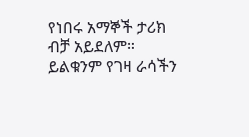የነበሩ አማኞች ታሪክ ብቻ አይደለም። ይልቁንም የገዛ ራሳችን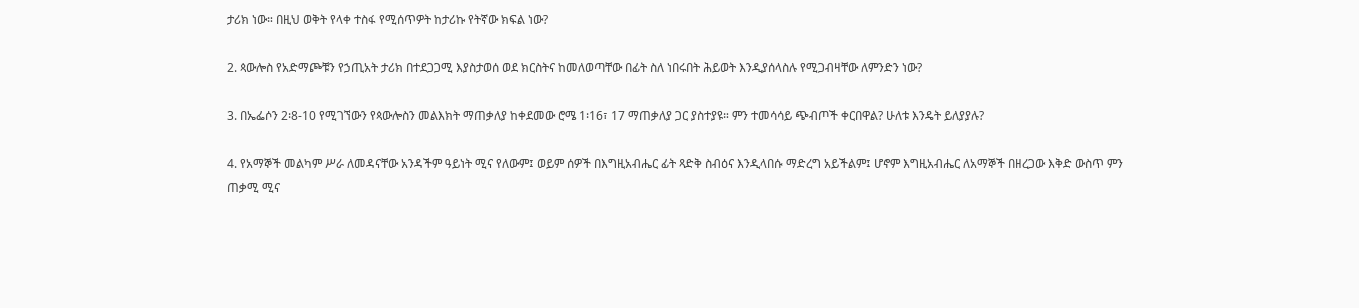ታሪክ ነው። በዚህ ወቅት የላቀ ተስፋ የሚሰጥዎት ከታሪኩ የትኛው ክፍል ነው?

2. ጳውሎስ የአድማጮቹን የኃጢአት ታሪክ በተደጋጋሚ እያስታወሰ ወደ ክርስትና ከመለወጣቸው በፊት ስለ ነበሩበት ሕይወት እንዲያሰላስሉ የሚጋብዛቸው ለምንድን ነው?

3. በኤፌሶን 2፡8-10 የሚገኘውን የጳውሎስን መልእክት ማጠቃለያ ከቀደመው ሮሜ 1፡16፣ 17 ማጠቃለያ ጋር ያስተያዩ። ምን ተመሳሳይ ጭብጦች ቀርበዋል? ሁለቱ እንዴት ይለያያሉ?

4. የአማኞች መልካም ሥራ ለመዳናቸው አንዳችም ዓይነት ሚና የለውም፤ ወይም ሰዎች በእግዚአብሔር ፊት ጻድቅ ስብዕና እንዲላበሱ ማድረግ አይችልም፤ ሆኖም እግዚአብሔር ለአማኞች በዘረጋው እቅድ ውስጥ ምን ጠቃሚ ሚና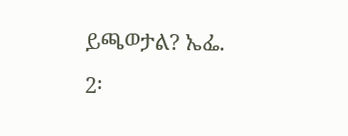ይጫወታል? ኤፌ. 2፡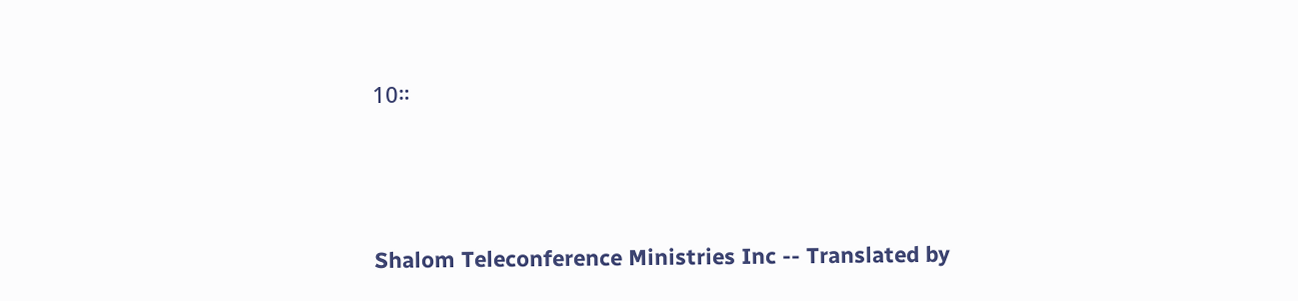10።




Shalom Teleconference Ministries Inc -- Translated by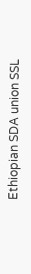Ethiopian SDA union SSL